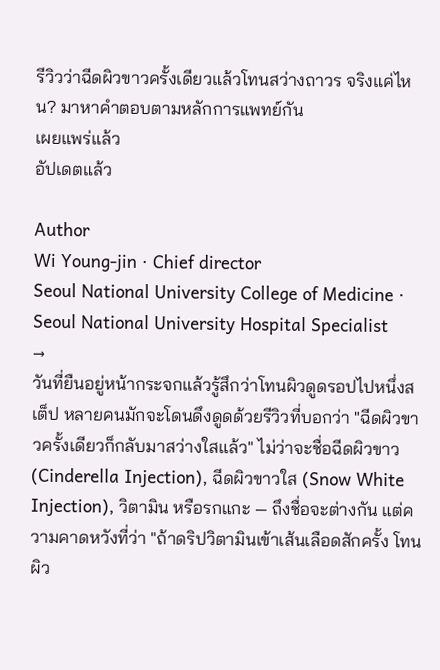รีวิวว่าฉีดผิวขาวครั้งเดียวแล้วโทนสว่างถาวร จริงแค่ไหน? มาหาคำตอบตามหลักการแพทย์กัน
เผยแพร่แล้ว
อัปเดตแล้ว

Author
Wi Young-jin · Chief director
Seoul National University College of Medicine · Seoul National University Hospital Specialist
→
วันที่ยืนอยู่หน้ากระจกแล้วรู้สึกว่าโทนผิวดูดรอปไปหนึ่งสเต็ป หลายคนมักจะโดนดึงดูดด้วยรีวิวที่บอกว่า "ฉีดผิวขาวครั้งเดียวก็กลับมาสว่างใสแล้ว" ไม่ว่าจะชื่อฉีดผิวขาว (Cinderella Injection), ฉีดผิวขาวใส (Snow White Injection), วิตามิน หรือรกแกะ — ถึงชื่อจะต่างกัน แต่ความคาดหวังที่ว่า "ถ้าดริปวิตามินเข้าเส้นเลือดสักครั้ง โทนผิว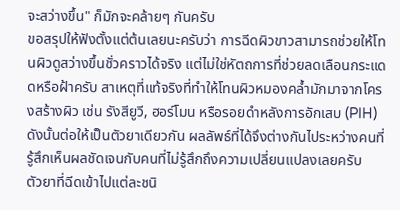จะสว่างขึ้น" ก็มักจะคล้ายๆ กันครับ
ขอสรุปให้ฟังตั้งแต่ต้นเลยนะครับว่า การฉีดผิวขาวสามารถช่วยให้โทนผิวดูสว่างขึ้นชั่วคราวได้จริง แต่ไม่ใช่หัตถการที่ช่วยลดเลือนกระแดดหรือฝ้าครับ สาเหตุที่แท้จริงที่ทำให้โทนผิวหมองคล้ำมักมาจากโครงสร้างผิว เช่น รังสียูวี, ฮอร์โมน หรือรอยดำหลังการอักเสบ (PIH) ดังนั้นต่อให้เป็นตัวยาเดียวกัน ผลลัพธ์ที่ได้จึงต่างกันไประหว่างคนที่รู้สึกเห็นผลชัดเจนกับคนที่ไม่รู้สึกถึงความเปลี่ยนแปลงเลยครับ
ตัวยาที่ฉีดเข้าไปแต่ละชนิ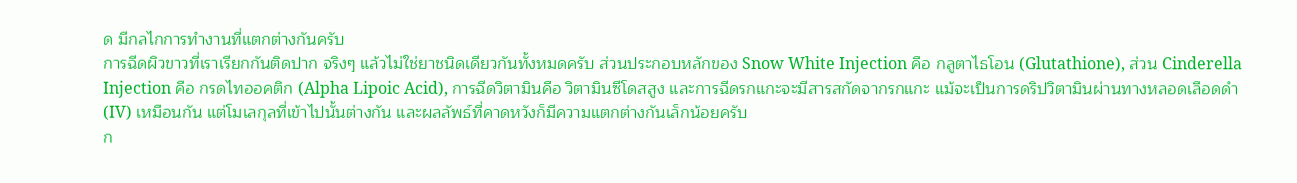ด มีกลไกการทำงานที่แตกต่างกันครับ
การฉีดผิวขาวที่เราเรียกกันติดปาก จริงๆ แล้วไม่ใช่ยาชนิดเดียวกันทั้งหมดครับ ส่วนประกอบหลักของ Snow White Injection คือ กลูตาไธโอน (Glutathione), ส่วน Cinderella Injection คือ กรดไทออคติก (Alpha Lipoic Acid), การฉีดวิตามินคือ วิตามินซีโดสสูง และการฉีดรกแกะจะมีสารสกัดจากรกแกะ แม้จะเป็นการดริปวิตามินผ่านทางหลอดเลือดดำ (IV) เหมือนกัน แต่โมเลกุลที่เข้าไปนั้นต่างกัน และผลลัพธ์ที่คาดหวังก็มีความแตกต่างกันเล็กน้อยครับ
ก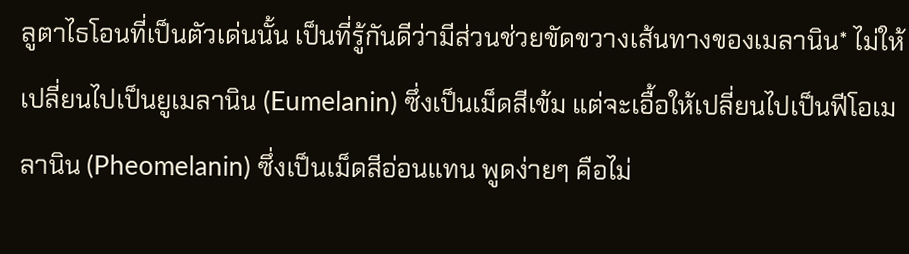ลูตาไธโอนที่เป็นตัวเด่นนั้น เป็นที่รู้กันดีว่ามีส่วนช่วยขัดขวางเส้นทางของเมลานิน* ไม่ให้เปลี่ยนไปเป็นยูเมลานิน (Eumelanin) ซึ่งเป็นเม็ดสีเข้ม แต่จะเอื้อให้เปลี่ยนไปเป็นฟีโอเมลานิน (Pheomelanin) ซึ่งเป็นเม็ดสีอ่อนแทน พูดง่ายๆ คือไม่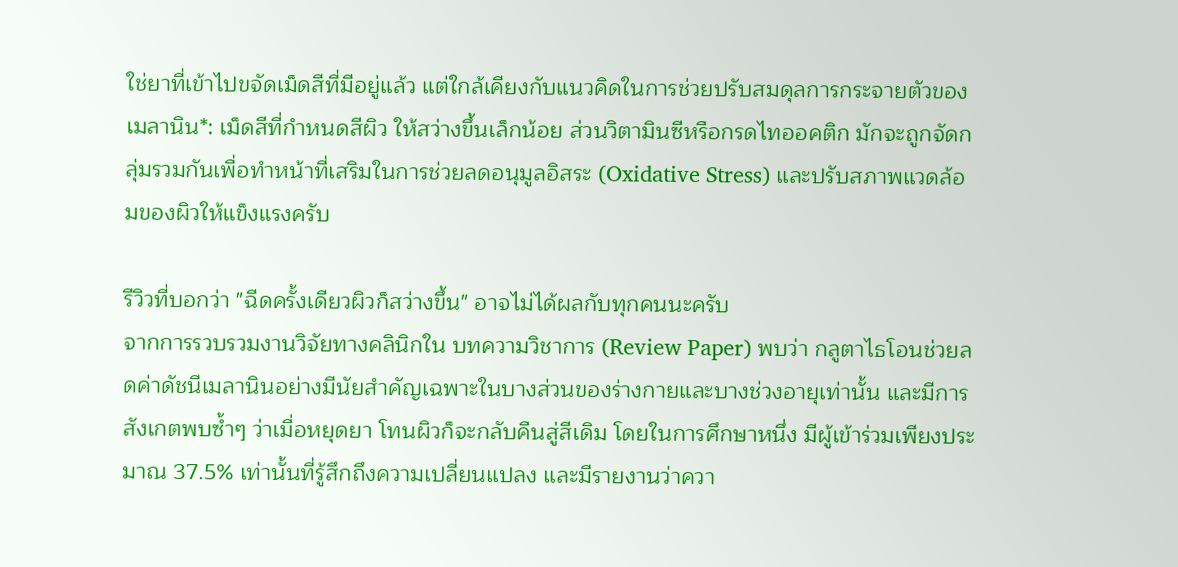ใช่ยาที่เข้าไปขจัดเม็ดสีที่มีอยู่แล้ว แต่ใกล้เคียงกับแนวคิดในการช่วยปรับสมดุลการกระจายตัวของ เมลานิน*: เม็ดสีที่กำหนดสีผิว ให้สว่างขึ้นเล็กน้อย ส่วนวิตามินซีหรือกรดไทออคติก มักจะถูกจัดกลุ่มรวมกันเพื่อทำหน้าที่เสริมในการช่วยลดอนุมูลอิสระ (Oxidative Stress) และปรับสภาพแวดล้อมของผิวให้แข็งแรงครับ

รีวิวที่บอกว่า "ฉีดครั้งเดียวผิวก็สว่างขึ้น" อาจไม่ได้ผลกับทุกคนนะครับ
จากการรวบรวมงานวิจัยทางคลินิกใน บทความวิชาการ (Review Paper) พบว่า กลูตาไธโอนช่วยลดค่าดัชนีเมลานินอย่างมีนัยสำคัญเฉพาะในบางส่วนของร่างกายและบางช่วงอายุเท่านั้น และมีการสังเกตพบซ้ำๆ ว่าเมื่อหยุดยา โทนผิวก็จะกลับคืนสู่สีเดิม โดยในการศึกษาหนึ่ง มีผู้เข้าร่วมเพียงประมาณ 37.5% เท่านั้นที่รู้สึกถึงความเปลี่ยนแปลง และมีรายงานว่าควา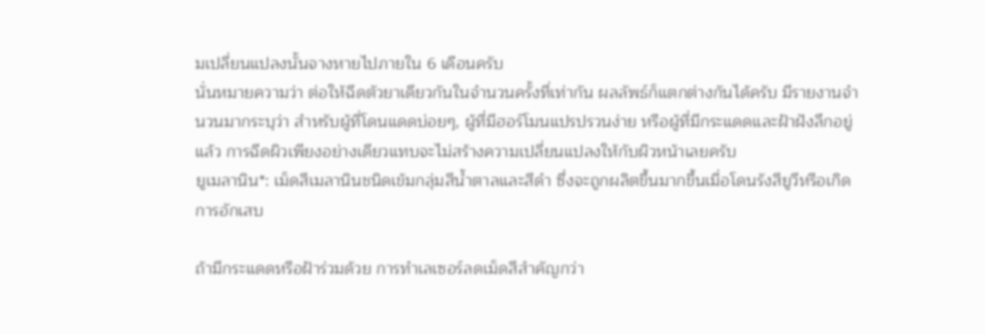มเปลี่ยนแปลงนั้นจางหายไปภายใน 6 เดือนครับ
นั่นหมายความว่า ต่อให้ฉีดตัวยาเดียวกันในจำนวนครั้งที่เท่ากัน ผลลัพธ์ก็แตกต่างกันได้ครับ มีรายงานจำนวนมากระบุว่า สำหรับผู้ที่โดนแดดบ่อยๆ, ผู้ที่มีฮอร์โมนแปรปรวนง่าย หรือผู้ที่มีกระแดดและฝ้าฝังลึกอยู่แล้ว การฉีดผิวเพียงอย่างเดียวแทบจะไม่สร้างความเปลี่ยนแปลงให้กับผิวหน้าเลยครับ
ยูเมลานิน*: เม็ดสีเมลานินชนิดเข้มกลุ่มสีน้ำตาลและสีดำ ซึ่งจะถูกผลิตขึ้นมากขึ้นเมื่อโดนรังสียูวีหรือเกิดการอักเสบ

ถ้ามีกระแดดหรือฝ้าร่วมด้วย การทำเลเซอร์ลดเม็ดสีสำคัญกว่า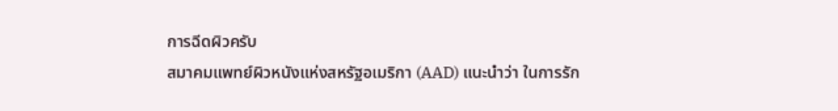การฉีดผิวครับ
สมาคมแพทย์ผิวหนังแห่งสหรัฐอเมริกา (AAD) แนะนำว่า ในการรัก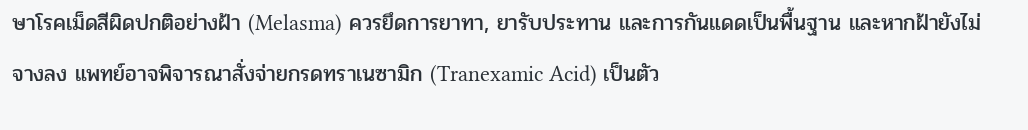ษาโรคเม็ดสีผิดปกติอย่างฝ้า (Melasma) ควรยึดการยาทา, ยารับประทาน และการกันแดดเป็นพื้นฐาน และหากฝ้ายังไม่จางลง แพทย์อาจพิจารณาสั่งจ่ายกรดทราเนซามิก (Tranexamic Acid) เป็นตัว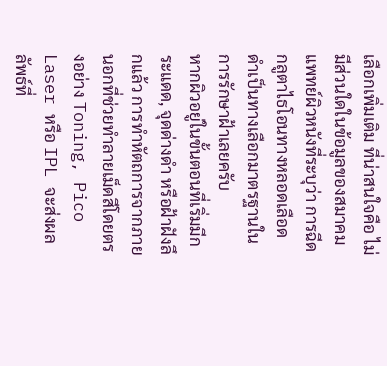เลือกเพิ่มเติม ที่น่าสนใจคือ ไม่มีส่วนใดในข้อมูลของสมาคมแพทย์ผิวหนังที่ระบุว่า การฉีดกลูตาไธโอนทางหลอดเลือดดำเป็นทางเลือกมาตรฐานในการรักษาฝ้าเลยครับ
หากผิวอยู่ในขั้นตอนที่เริ่มมีกระแดด, จุดด่างดำ หรือฝ้าฝังลึกแล้ว การทำหัตถการจากภายนอกที่ช่วยทำลายเม็ดสีโดยตรงอย่าง Toning, Pico Laser หรือ IPL จะส่งผลลัพธ์ที่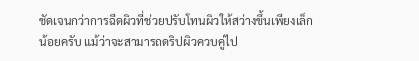ชัดเจนกว่าการฉีดผิวที่ช่วยปรับโทนผิวให้สว่างขึ้นเพียงเล็กน้อยครับ แม้ว่าจะสามารถดริปผิวควบคู่ไป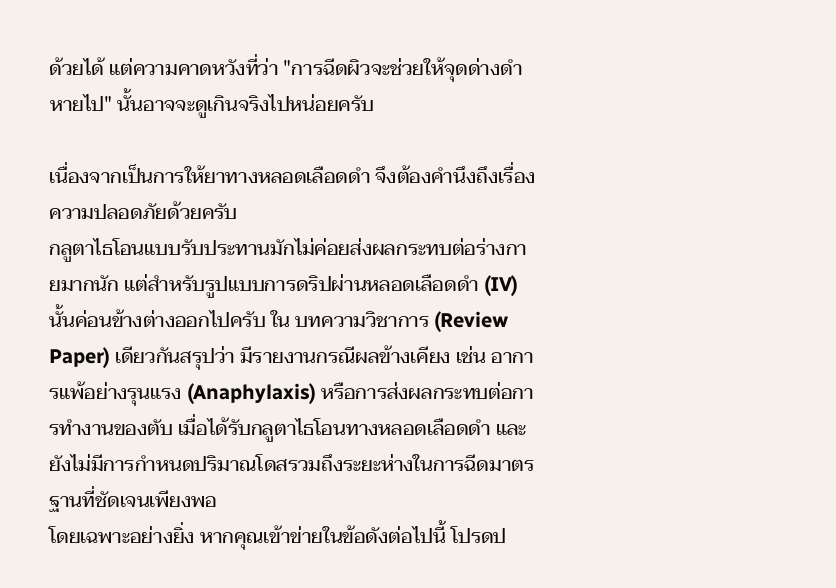ด้วยได้ แต่ความคาดหวังที่ว่า "การฉีดผิวจะช่วยให้จุดด่างดำหายไป" นั้นอาจจะดูเกินจริงไปหน่อยครับ

เนื่องจากเป็นการให้ยาทางหลอดเลือดดำ จึงต้องคำนึงถึงเรื่องความปลอดภัยด้วยครับ
กลูตาไธโอนแบบรับประทานมักไม่ค่อยส่งผลกระทบต่อร่างกายมากนัก แต่สำหรับรูปแบบการดริปผ่านหลอดเลือดดำ (IV) นั้นค่อนข้างต่างออกไปครับ ใน บทความวิชาการ (Review Paper) เดียวกันสรุปว่า มีรายงานกรณีผลข้างเคียง เช่น อาการแพ้อย่างรุนแรง (Anaphylaxis) หรือการส่งผลกระทบต่อการทำงานของตับ เมื่อได้รับกลูตาไธโอนทางหลอดเลือดดำ และยังไม่มีการกำหนดปริมาณโดสรวมถึงระยะห่างในการฉีดมาตรฐานที่ชัดเจนเพียงพอ
โดยเฉพาะอย่างยิ่ง หากคุณเข้าข่ายในข้อดังต่อไปนี้ โปรดป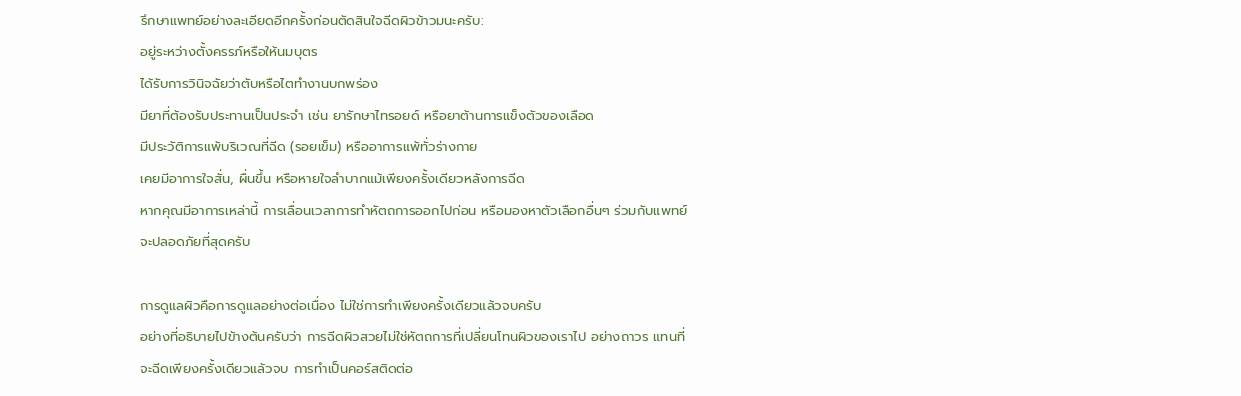รึกษาแพทย์อย่างละเอียดอีกครั้งก่อนตัดสินใจฉีดผิวข้าวมนะครับ:
อยู่ระหว่างตั้งครรภ์หรือให้นมบุตร
ได้รับการวินิจฉัยว่าตับหรือไตทำงานบกพร่อง
มียาที่ต้องรับประทานเป็นประจำ เช่น ยารักษาไทรอยด์ หรือยาต้านการแข็งตัวของเลือด
มีประวัติการแพ้บริเวณที่ฉีด (รอยเข็ม) หรืออาการแพ้ทั่วร่างกาย
เคยมีอาการใจสั่น, ผื่นขึ้น หรือหายใจลำบากแม้เพียงครั้งเดียวหลังการฉีด
หากคุณมีอาการเหล่านี้ การเลื่อนเวลาการทำหัตถการออกไปก่อน หรือมองหาตัวเลือกอื่นๆ ร่วมกับแพทย์จะปลอดภัยที่สุดครับ

การดูแลผิวคือการดูแลอย่างต่อเนื่อง ไม่ใช่การทำเพียงครั้งเดียวแล้วจบครับ
อย่างที่อธิบายไปข้างต้นครับว่า การฉีดผิวสวยไม่ใช่หัตถการที่เปลี่ยนโทนผิวของเราไป อย่างถาวร แทนที่จะฉีดเพียงครั้งเดียวแล้วจบ การทำเป็นคอร์สติดต่อ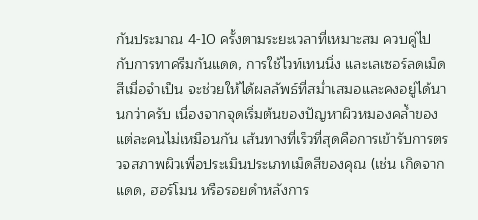กันประมาณ 4-10 ครั้งตามระยะเวลาที่เหมาะสม ควบคู่ไปกับการทาครีมกันแดด, การใช้ไวท์เทนนิ่ง และเลเซอร์ลดเม็ดสีเมื่อจำเป็น จะช่วยให้ได้ผลลัพธ์ที่สม่ำเสมอและคงอยู่ได้นานกว่าครับ เนื่องจากจุดเริ่มต้นของปัญหาผิวหมองคล้ำของแต่ละคนไม่เหมือนกัน เส้นทางที่เร็วที่สุดคือการเข้ารับการตรวจสภาพผิวเพื่อประเมินประเภทเม็ดสีของคุณ (เช่น เกิดจากแดด, ฮอร์โมน หรือรอยดำหลังการ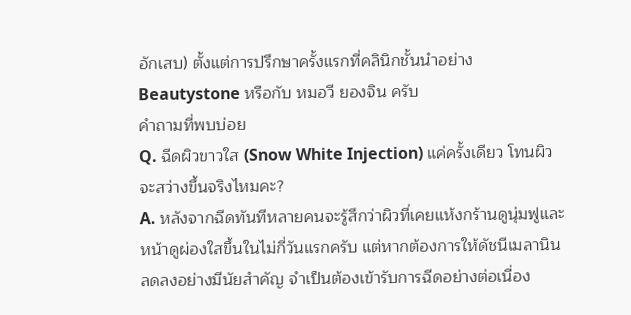อักเสบ) ตั้งแต่การปรึกษาครั้งแรกที่คลินิกชั้นนำอย่าง Beautystone หรือกับ หมอวี ยองจิน ครับ
คำถามที่พบบ่อย
Q. ฉีดผิวขาวใส (Snow White Injection) แค่ครั้งเดียว โทนผิวจะสว่างขึ้นจริงไหมคะ?
A. หลังจากฉีดทันทีหลายคนจะรู้สึกว่าผิวที่เคยแห้งกร้านดูนุ่มฟูและหน้าดูผ่องใสขึ้นในไม่กี่วันแรกครับ แต่หากต้องการให้ดัชนีเมลานินลดลงอย่างมีนัยสำคัญ จำเป็นต้องเข้ารับการฉีดอย่างต่อเนื่อง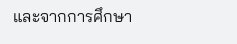และจากการศึกษา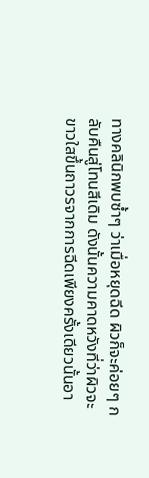ทางคลินิกพบซ้ำๆ ว่าเมื่อหยุดฉีด ผิวก็จะค่อยๆ กลับคืนสู่โทนสีเดิม ดังนั้นความคาดหวังที่ว่าผิวจะขาวใสขึ้นถาวรจากการฉีดเพียงครั้งเดียวนั้นอา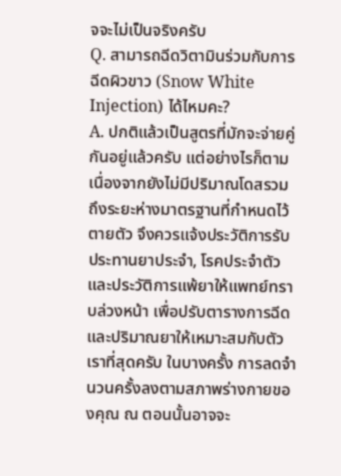จจะไม่เป็นจริงครับ
Q. สามารถฉีดวิตามินร่วมกับการฉีดผิวขาว (Snow White Injection) ได้ไหมคะ?
A. ปกติแล้วเป็นสูตรที่มักจะจ่ายคู่กันอยู่แล้วครับ แต่อย่างไรก็ตาม เนื่องจากยังไม่มีปริมาณโดสรวมถึงระยะห่างมาตรฐานที่กำหนดไว้ตายตัว จึงควรแจ้งประวัติการรับประทานยาประจำ, โรคประจำตัว และประวัติการแพ้ยาให้แพทย์ทราบล่วงหน้า เพื่อปรับตารางการฉีดและปริมาณยาให้เหมาะสมกับตัวเราที่สุดครับ ในบางครั้ง การลดจำนวนครั้งลงตามสภาพร่างกายของคุณ ณ ตอนนั้นอาจจะ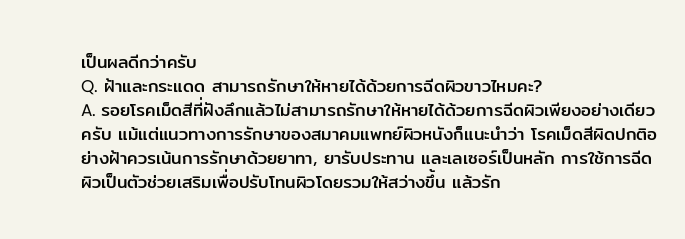เป็นผลดีกว่าครับ
Q. ฝ้าและกระแดด สามารถรักษาให้หายได้ด้วยการฉีดผิวขาวไหมคะ?
A. รอยโรคเม็ดสีที่ฝังลึกแล้วไม่สามารถรักษาให้หายได้ด้วยการฉีดผิวเพียงอย่างเดียวครับ แม้แต่แนวทางการรักษาของสมาคมแพทย์ผิวหนังก็แนะนำว่า โรคเม็ดสีผิดปกติอย่างฝ้าควรเน้นการรักษาด้วยยาทา, ยารับประทาน และเลเซอร์เป็นหลัก การใช้การฉีดผิวเป็นตัวช่วยเสริมเพื่อปรับโทนผิวโดยรวมให้สว่างขึ้น แล้วรัก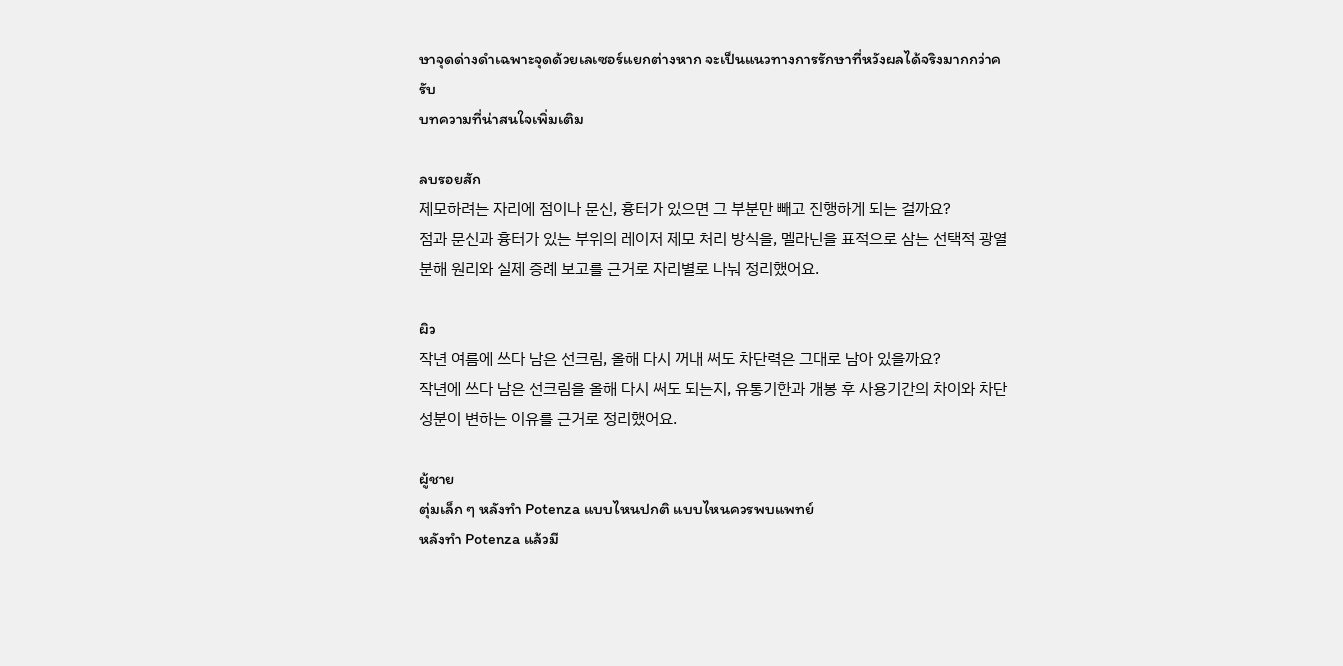ษาจุดด่างดำเฉพาะจุดด้วยเลเซอร์แยกต่างหาก จะเป็นแนวทางการรักษาที่หวังผลได้จริงมากกว่าครับ
บทความที่น่าสนใจเพิ่มเติม

ลบรอยสัก
제모하려는 자리에 점이나 문신, 흉터가 있으면 그 부분만 빼고 진행하게 되는 걸까요?
점과 문신과 흉터가 있는 부위의 레이저 제모 처리 방식을, 멜라닌을 표적으로 삼는 선택적 광열분해 원리와 실제 증례 보고를 근거로 자리별로 나눠 정리했어요.

ผิว
작년 여름에 쓰다 남은 선크림, 올해 다시 꺼내 써도 차단력은 그대로 남아 있을까요?
작년에 쓰다 남은 선크림을 올해 다시 써도 되는지, 유통기한과 개봉 후 사용기간의 차이와 차단 성분이 변하는 이유를 근거로 정리했어요.

ผู้ชาย
ตุ่มเล็ก ๆ หลังทำ Potenza แบบไหนปกติ แบบไหนควรพบแพทย์
หลังทำ Potenza แล้วมี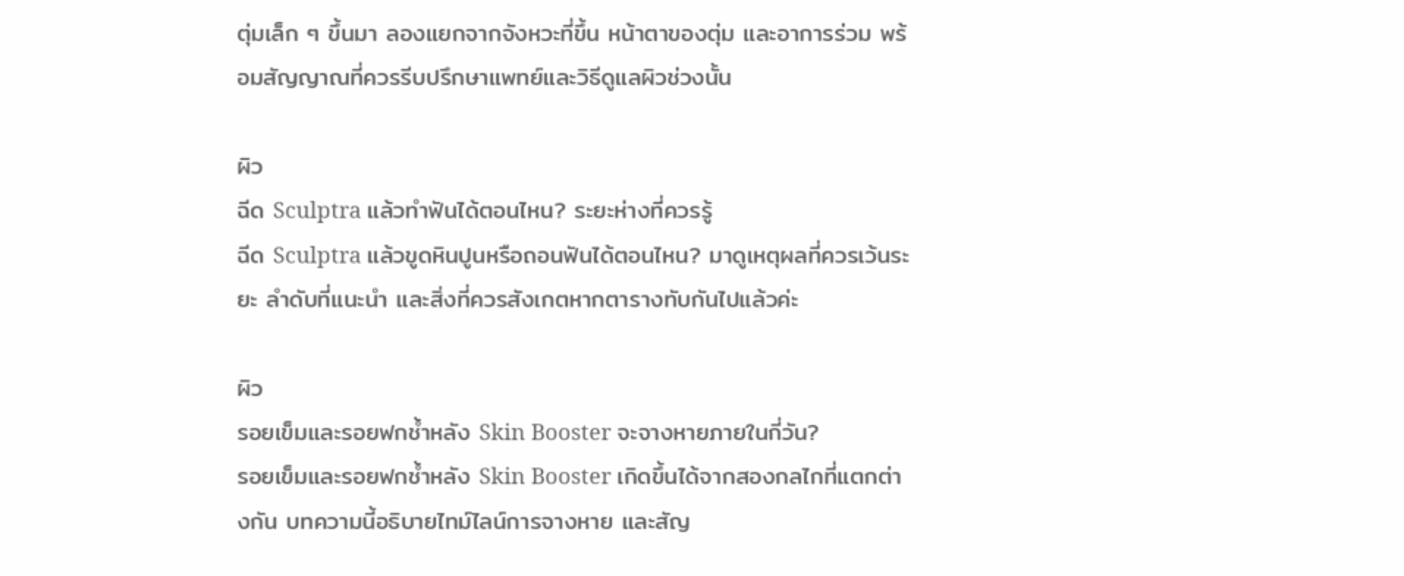ตุ่มเล็ก ๆ ขึ้นมา ลองแยกจากจังหวะที่ขึ้น หน้าตาของตุ่ม และอาการร่วม พร้อมสัญญาณที่ควรรีบปรึกษาแพทย์และวิธีดูแลผิวช่วงนั้น

ผิว
ฉีด Sculptra แล้วทำฟันได้ตอนไหน? ระยะห่างที่ควรรู้
ฉีด Sculptra แล้วขูดหินปูนหรือถอนฟันได้ตอนไหน? มาดูเหตุผลที่ควรเว้นระยะ ลำดับที่แนะนำ และสิ่งที่ควรสังเกตหากตารางทับกันไปแล้วค่ะ

ผิว
รอยเข็มและรอยฟกช้ำหลัง Skin Booster จะจางหายภายในกี่วัน?
รอยเข็มและรอยฟกช้ำหลัง Skin Booster เกิดขึ้นได้จากสองกลไกที่แตกต่างกัน บทความนี้อธิบายไทม์ไลน์การจางหาย และสัญ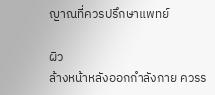ญาณที่ควรปรึกษาแพทย์

ผิว
ล้างหน้าหลังออกกำลังกาย ควรร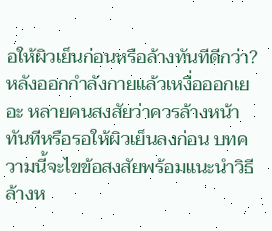อให้ผิวเย็นก่อนหรือล้างทันทีดีกว่า?
หลังออกกำลังกายแล้วเหงื่อออกเยอะ หลายคนสงสัยว่าควรล้างหน้าทันทีหรือรอให้ผิวเย็นลงก่อน บทความนี้จะไขข้อสงสัยพร้อมแนะนำวิธีล้างห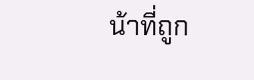น้าที่ถูก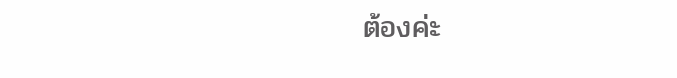ต้องค่ะ